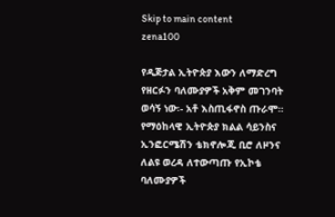Skip to main content
zena100

የዲጅታል ኢትዮጵያ እውን ለማድረግ የዘርፉን ባለሙያዎች አቅም መገንባት ወሳኝ ነው፡- አቶ እስጢፋኖስ ጡራሞ። የማዕከላዊ ኢትዮጵያ ክልል ሳይንስና ኢንፎርሜሽን ቴክኖሎጂ ቢሮ ለዞንና ለልዩ ወረዳ ለተውጣጡ የኢኮቴ ባለሙያዎች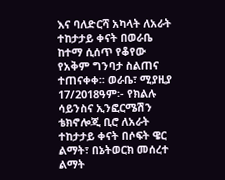እና ባለድርሻ አካላት ለአራት ተከታታይ ቀናት በወራቤ ከተማ ሲሰጥ የቆየው የአቅም ግንባታ ስልጠና ተጠናቀቀ፡፡ ወራቤ፣ ሚያዚያ 17/2018ዓም፡- የክልሉ ሳይንስና ኢንፎርሜሽን ቴክኖሎጂ ቢሮ ለአራት ተከታታይ ቀናት በሶፍት ዌር ልማት፣ በኔትወርክ መሰረተ ልማት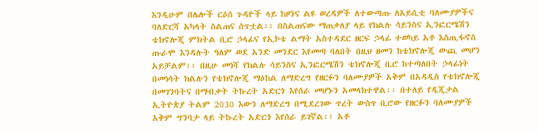እንዲሁም በሌሎች ርዕሰ ጉዳዮች ላይ ከዞንና ልዩ ወረዳዎች ለተውጣጡ ለአይሲቲ ባለሙያዎችና ባለድርሻ አካላት ስልጠና ሰጥቷል፡፡ በስልጠናው ማጠቃለያ ላይ የክልሉ ሳይንስና ኢንፎርሜሽን ቴክኖሎጂ ምክትል ቢሮ ኃላፊና የኢኮቴ ልማት አስተዳደር ዘርፍ ኃላፊ ተወካይ አቶ እስጢፋኖስ ጡራሞ እንዳሉት ዓለም ወደ አንድ መንደር እየመጣ ባለበት በዚህ ዘመን ከቴክኖሎጂ ውጪ መሆን አይቻልም፡፡ በዚሁ መነሻ የክልሉ ሳይንስና ኢንፎርሜሽን ቴክኖሎጂ ቢሮ ከተጣለበት ኃላፊነት በመነሳት ክልሉን የቴክኖሎጂ ማዕከል ለማድረግ የዘርፉን ባለሙያዎች አቅም በአዳዲስ የቴክኖሎጂ በመገንባትና በማብቃት ትኩረት አድርጎ እየሰራ መሆኑን አመላክተዋል፡፡ በተለይ የዲጂታል ኢትዮጵያ ትልም 2030 እውን ለማድረግ በሚደረገው ጥረት ውስጥ ቢሮው የዘርፉን ባለሙያዎች አቅም ግንባታ ላይ ትኩረት አድርጎ እየሰራ ይገኛል፡፡ አቶ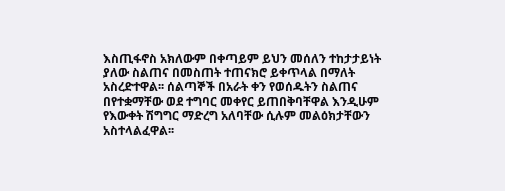እስጢፋኖስ አክለውም በቀጣይም ይህን መሰለን ተከታታይነት ያለው ስልጠና በመስጠት ተጠናክሮ ይቀጥላል በማለት አስረድተዋል፡፡ ሰልጣኞች በአራት ቀን የወሰዱትን ስልጠና በየተቋማቸው ወደ ተግባር መቀየር ይጠበቅባቸዋል እንዲሁም የእውቀት ሽግግር ማድረግ አለባቸው ሲሉም መልዕክታቸውን አስተላልፈዋል፡፡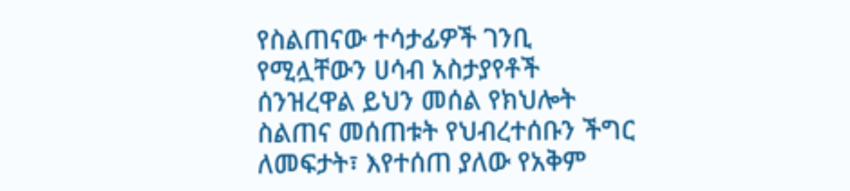የስልጠናው ተሳታፊዎች ገንቢ የሚሏቸውን ሀሳብ አስታያየቶች ሰንዝረዋል ይህን መሰል የክህሎት ስልጠና መሰጠቱት የህብረተሰቡን ችግር ለመፍታት፣ እየተሰጠ ያለው የአቅም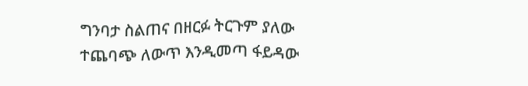ግንባታ ስልጠና በዘርፉ ትርጉም ያለው ተጨባጭ ለውጥ እንዲመጣ ፋይዳው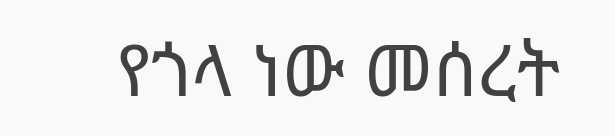የጎላ ነው መሰረት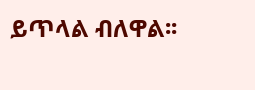ይጥላል ብለዋል፡፡